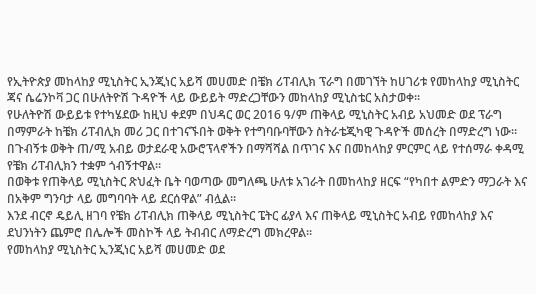የኢትዮጵያ መከላከያ ሚኒስትር ኢንጂነር አይሻ መሀመድ በቼክ ሪፐብሊክ ፕራግ በመገኘት ከሀገሪቱ የመከላከያ ሚኒስትር ጃና ሴሬንኮቫ ጋር በሁለትዮሽ ጉዳዮች ላይ ውይይት ማድረጋቸውን መከላከያ ሚኒስቴር አስታወቀ።
የሁለትዮሽ ውይይቱ የተካሄደው ከዚህ ቀደም በህዳር ወር 2016 ዓ/ም ጠቅላይ ሚኒስትር አብይ አህመድ ወደ ፕራግ በማምራት ከቼክ ሪፐብሊክ መሪ ጋር በተገናኙበት ወቅት የተግባቡባቸውን ስትራቴጂካዊ ጉዳዮች መሰረት በማድረግ ነው።
በጉብኝቱ ወቅት ጠ/ሚ አብይ ወታደራዊ አውሮፕላኖችን በማሻሻል በጥገና እና በመከላከያ ምርምር ላይ የተሰማራ ቀዳሚ የቼክ ሪፐብሊክን ተቋም ጎብኝተዋል።
በወቅቱ የጠቅላይ ሚኒስትር ጽህፈት ቤት ባወጣው መግለጫ ሁለቱ አገራት በመከላከያ ዘርፍ “የካበተ ልምድን ማጋራት እና በአቅም ግንባታ ላይ መግባባት ላይ ደርሰዋል” ብሏል።
እንደ ብርኖ ዴይሊ ዘገባ የቼክ ሪፐብሊክ ጠቅላይ ሚኒስትር ፔትር ፊያላ እና ጠቅላይ ሚኒስትር አብይ የመከላከያ እና ደህንነትን ጨምሮ በሌሎች መስኮች ላይ ትብብር ለማድረግ መክረዋል።
የመከላከያ ሚኒስትር ኢንጂነር አይሻ መሀመድ ወደ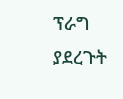ፕራግ ያደረጉት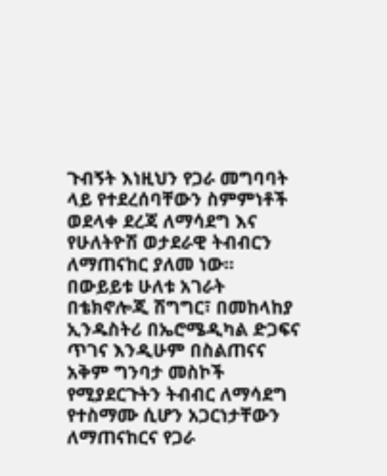ጉብኝት እነዚህን የጋራ መግባባት ላይ የተደረሰባቸውን ስምምነቶች ወደላቀ ደረጃ ለማሳደግ እና የሁለትዮሽ ወታደራዊ ትብብርን ለማጠናከር ያለመ ነው።
በውይይቱ ሁለቱ አገራት በቴክኖሎጂ ሽግግር፣ በመከላከያ ኢንዱስትሪ በኤሮሜዲካል ድጋፍና ጥገና እንዲሁም በስልጠናና አቅም ግንባታ መስኮች የሚያደርጉትን ትብብር ለማሳደግ የተስማሙ ሲሆን አጋርነታቸውን ለማጠናከርና የጋራ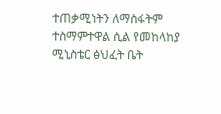ተጠቃሚነትን ለማስፋትም ተስማምተዋል ሲል የመከላከያ ሚኒስቴር ፅህፈት ቤት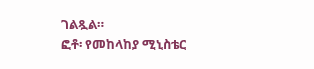ገልጿል።
ፎቶ፡ የመከላከያ ሚኒስቴር